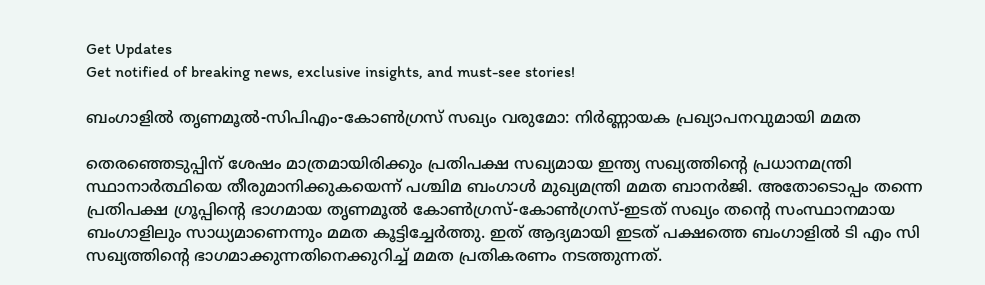Get Updates
Get notified of breaking news, exclusive insights, and must-see stories!

ബംഗാളില്‍ തൃണമൂല്‍-സിപിഎം-കോണ്‍ഗ്രസ് സഖ്യം വരുമോ: നിർണ്ണായക പ്രഖ്യാപനവുമായി മമത

തെരഞ്ഞെടുപ്പിന് ശേഷം മാത്രമായിരിക്കും പ്രതിപക്ഷ സഖ്യമായ ഇന്ത്യ സഖ്യത്തിന്റെ പ്രധാനമന്ത്രി സ്ഥാനാർത്ഥിയെ തീരുമാനിക്കുകയെന്ന് പശ്ചിമ ബംഗാൾ മുഖ്യമന്ത്രി മമത ബാനർജി. അതോടൊപ്പം തന്നെ പ്രതിപക്ഷ ഗ്രൂപ്പിന്റെ ഭാഗമായ തൃണമൂൽ കോൺഗ്രസ്-കോൺഗ്രസ്-ഇടത് സഖ്യം തന്റെ സംസ്ഥാനമായ ബംഗാളിലും സാധ്യമാണെന്നും മമത കൂട്ടിച്ചേർത്തു. ഇത് ആദ്യമായി ഇടത് പക്ഷത്തെ ബംഗാളില്‍ ടി എം സി സഖ്യത്തിന്റെ ഭാഗമാക്കുന്നതിനെക്കുറിച്ച് മമത പ്രതികരണം നടത്തുന്നത്.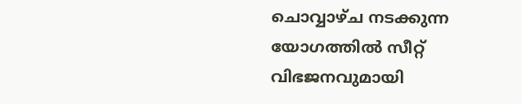ചൊവ്വാഴ്ച നടക്കുന്ന യോഗത്തിൽ സീറ്റ് വിഭജനവുമായി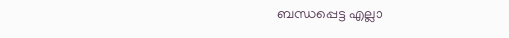ബന്ധപ്പെട്ട എല്ലാ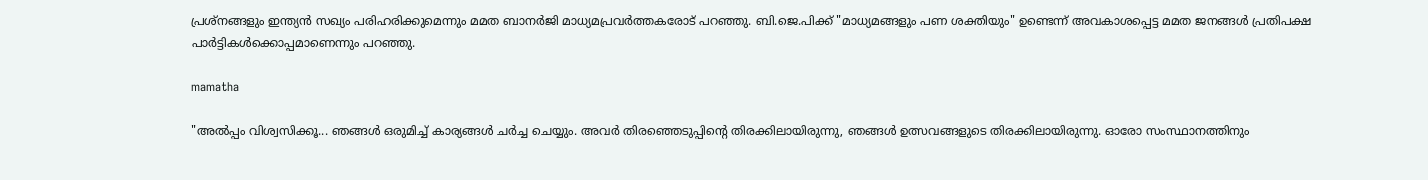പ്രശ്നങ്ങളും ഇന്ത്യന്‍ സഖ്യം പരിഹരിക്കുമെന്നും മമത ബാനർജി മാധ്യമപ്രവർത്തകരോട് പറഞ്ഞു. ബി.ജെ.പിക്ക് "മാധ്യമങ്ങളും പണ ശക്തിയും" ഉണ്ടെന്ന് അവകാശപ്പെട്ട മമത ജനങ്ങൾ പ്രതിപക്ഷ പാർട്ടികൾക്കൊപ്പമാണെന്നും പറഞ്ഞു.

mamatha

"അൽപ്പം വിശ്വസിക്കൂ... ഞങ്ങൾ ഒരുമിച്ച് കാര്യങ്ങള്‍ ചർച്ച ചെയ്യും. അവർ തിരഞ്ഞെടുപ്പിന്റെ തിരക്കിലായിരുന്നു, ഞങ്ങൾ ഉത്സവങ്ങളുടെ തിരക്കിലായിരുന്നു. ഓരോ സംസ്ഥാനത്തിനും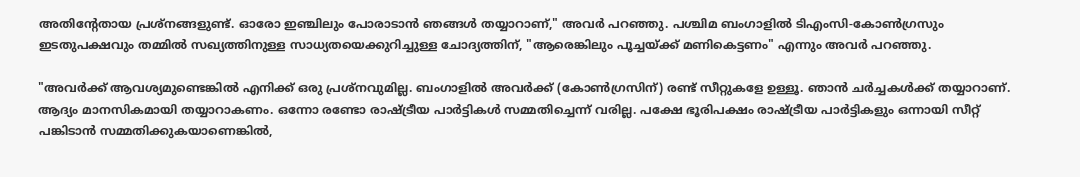അതിന്റേതായ പ്രശ്‌നങ്ങളുണ്ട്. ഓരോ ഇഞ്ചിലും പോരാടാൻ ഞങ്ങൾ തയ്യാറാണ്," അവർ പറഞ്ഞു. പശ്ചിമ ബംഗാളിൽ ടിഎംസി-കോൺഗ്രസും ഇടതുപക്ഷവും തമ്മിൽ സഖ്യത്തിനുള്ള സാധ്യതയെക്കുറിച്ചുള്ള ചോദ്യത്തിന്, "ആരെങ്കിലും പൂച്ചയ്ക്ക് മണികെട്ടണം" എന്നും അവർ പറഞ്ഞു.

"അവർക്ക് ആവശ്യമുണ്ടെങ്കില്‍ എനിക്ക് ഒരു പ്രശ്നവുമില്ല. ബംഗാളിൽ അവർക്ക് (കോൺഗ്രസിന്) രണ്ട് സീറ്റുകളേ ഉള്ളൂ. ഞാൻ ചർച്ചകൾക്ക് തയ്യാറാണ്. ആദ്യം മാനസികമായി തയ്യാറാകണം. ഒന്നോ രണ്ടോ രാഷ്ട്രീയ പാർട്ടികൾ സമ്മതിച്ചെന്ന് വരില്ല. പക്ഷേ ഭൂരിപക്ഷം രാഷ്ട്രീയ പാർട്ടികളും ഒന്നായി സീറ്റ് പങ്കിടാൻ സമ്മതിക്കുകയാണെങ്കിൽ,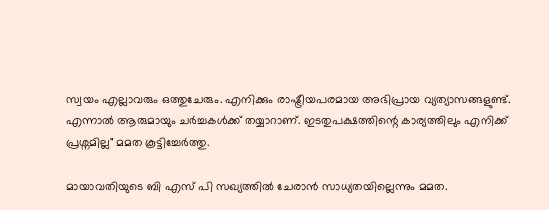സ്വയം എല്ലാവരും ഒത്തുചേരും. എനിക്കും രാഷ്ട്രീയപരമായ അഭിപ്രായ വ്യത്യാസങ്ങളുണ്ട്. എന്നാല്‍ ആരുമായും ചർച്ചകള്‍ക്ക് തയ്യാറാണ്. ഇടതുപക്ഷത്തിന്റെ കാര്യത്തിലും എനിക്ക് പ്രശ്നമില്ല" മമത കൂട്ടിച്ചേർത്തു.

മായാവതിയുടെ ബി എസ് പി സഖ്യത്തില്‍ ചേരാന്‍ സാധ്യതയില്ലെന്നും മമത.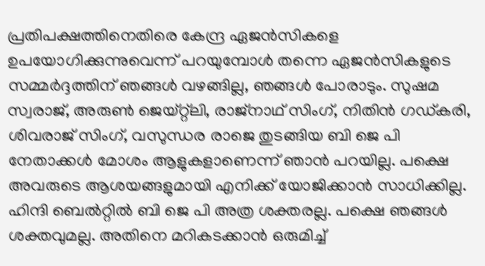പ്രതിപക്ഷത്തിനെതിരെ കേന്ദ്ര ഏജൻസികളെ ഉപയോഗിക്കുന്നുവെന്ന് പറയുമ്പോൾ തന്നെ ഏജൻസികളുടെ സമ്മർദ്ദത്തിന് ഞങ്ങൾ വഴങ്ങില്ല, ഞങ്ങൾ പോരാടും. സുഷമ സ്വരാജ്, അരുൺ ജെയ്റ്റ്‌ലി, രാജ്‌നാഥ് സിംഗ്, നിതിൻ ഗഡ്കരി, ശിവരാജ് സിംഗ്, വസുന്ധര രാജെ തുടങ്ങിയ ബി ജെ പി നേതാക്കള്‍ മോശം ആളുകളാണെന്ന് ഞാന്‍ പറയില്ല. പക്ഷെ അവരുടെ ആശയങ്ങളുമായി എനിക്ക് യോജിക്കാന്‍ സാധിക്കില്ല. ഹിന്ദി ബെല്‍റ്റില്‍ ബി ജെ പി അത്ര ശക്തരല്ല. പക്ഷെ ഞങ്ങള്‍ ശക്തവുമല്ല. അതിനെ മറികടക്കാൻ ഒരുമിച്ച്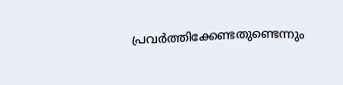പ്രവർത്തിക്കേണ്ടതുണ്ടെന്നും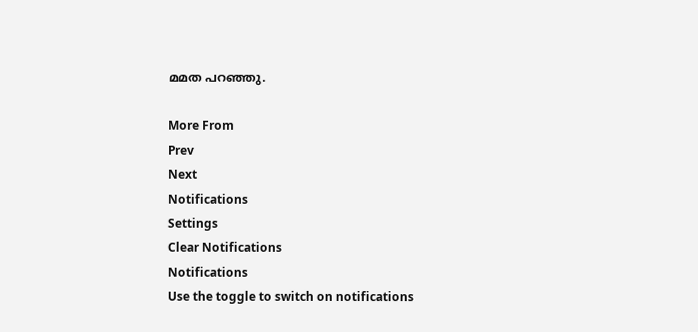മമത പറഞ്ഞു.

More From
Prev
Next
Notifications
Settings
Clear Notifications
Notifications
Use the toggle to switch on notifications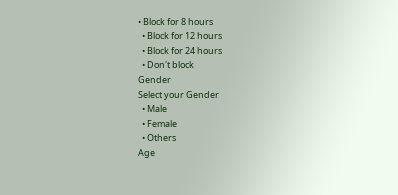• Block for 8 hours
  • Block for 12 hours
  • Block for 24 hours
  • Don't block
Gender
Select your Gender
  • Male
  • Female
  • Others
Age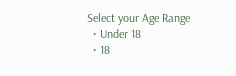Select your Age Range
  • Under 18
  • 18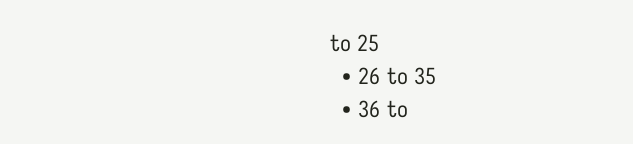to 25
  • 26 to 35
  • 36 to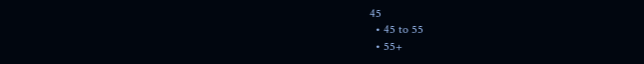45
  • 45 to 55
  • 55+